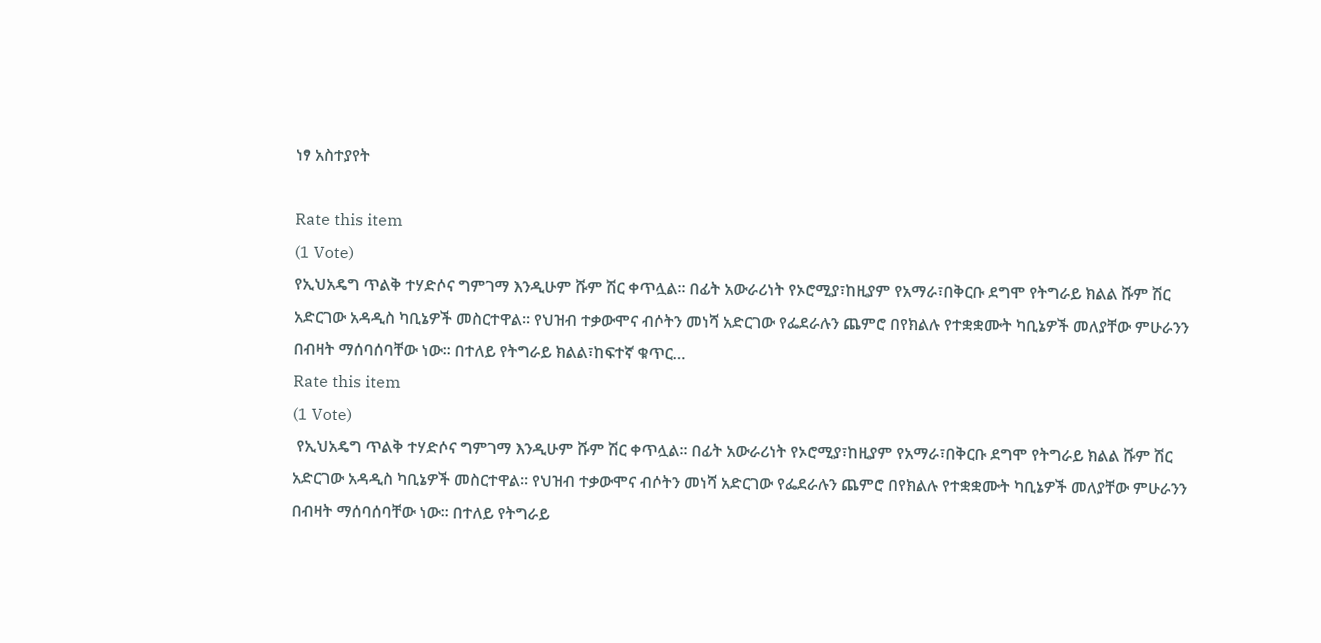ነፃ አስተያየት

Rate this item
(1 Vote)
የኢህአዴግ ጥልቅ ተሃድሶና ግምገማ እንዲሁም ሹም ሽር ቀጥሏል፡፡ በፊት አውራሪነት የኦሮሚያ፣ከዚያም የአማራ፣በቅርቡ ደግሞ የትግራይ ክልል ሹም ሽር አድርገው አዳዲስ ካቢኔዎች መስርተዋል፡፡ የህዝብ ተቃውሞና ብሶትን መነሻ አድርገው የፌደራሉን ጨምሮ በየክልሉ የተቋቋሙት ካቢኔዎች መለያቸው ምሁራንን በብዛት ማሰባሰባቸው ነው፡፡ በተለይ የትግራይ ክልል፣ከፍተኛ ቁጥር…
Rate this item
(1 Vote)
 የኢህአዴግ ጥልቅ ተሃድሶና ግምገማ እንዲሁም ሹም ሽር ቀጥሏል፡፡ በፊት አውራሪነት የኦሮሚያ፣ከዚያም የአማራ፣በቅርቡ ደግሞ የትግራይ ክልል ሹም ሽር አድርገው አዳዲስ ካቢኔዎች መስርተዋል፡፡ የህዝብ ተቃውሞና ብሶትን መነሻ አድርገው የፌደራሉን ጨምሮ በየክልሉ የተቋቋሙት ካቢኔዎች መለያቸው ምሁራንን በብዛት ማሰባሰባቸው ነው፡፡ በተለይ የትግራይ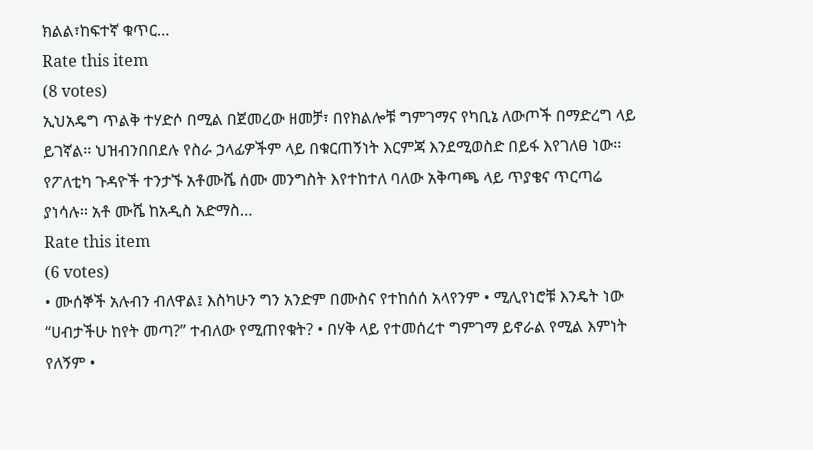ክልል፣ከፍተኛ ቁጥር…
Rate this item
(8 votes)
ኢህአዴግ ጥልቅ ተሃድሶ በሚል በጀመረው ዘመቻ፣ በየክልሎቹ ግምገማና የካቢኔ ለውጦች በማድረግ ላይ ይገኛል፡፡ ህዝብንበበደሉ የስራ ኃላፊዎችም ላይ በቁርጠኝነት እርምጃ እንደሚወስድ በይፋ እየገለፀ ነው፡፡ የፖለቲካ ጉዳዮች ተንታኙ አቶሙሼ ሰሙ መንግስት እየተከተለ ባለው አቅጣጫ ላይ ጥያቄና ጥርጣሬ ያነሳሉ፡፡ አቶ ሙሼ ከአዲስ አድማስ…
Rate this item
(6 votes)
• ሙሰኞች አሉብን ብለዋል፤ እስካሁን ግን አንድም በሙስና የተከሰሰ አላየንም • ሚሊየነሮቹ እንዴት ነው “ሀብታችሁ ከየት መጣ?” ተብለው የሚጠየቁት? • በሃቅ ላይ የተመሰረተ ግምገማ ይኖራል የሚል እምነት የለኝም •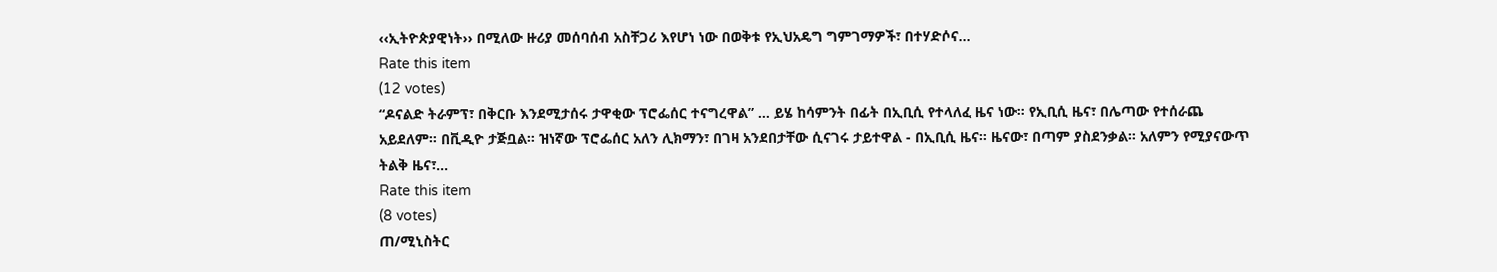‹‹ኢትዮጵያዊነት›› በሚለው ዙሪያ መሰባሰብ አስቸጋሪ እየሆነ ነው በወቅቱ የኢህአዴግ ግምገማዎች፣ በተሃድሶና…
Rate this item
(12 votes)
“ዶናልድ ትራምፕ፣ በቅርቡ እንደሚታሰሩ ታዋቂው ፕሮፌሰር ተናግረዋል” … ይሄ ከሳምንት በፊት በኢቢሲ የተላለፈ ዜና ነው። የኢቢሲ ዜና፣ በሌጣው የተሰራጨ አይደለም። በቪዲዮ ታጅቧል። ዝነኛው ፕሮፌሰር አለን ሊክማን፣ በገዛ አንደበታቸው ሲናገሩ ታይተዋል - በኢቢሲ ዜና። ዜናው፣ በጣም ያስደንቃል። አለምን የሚያናውጥ ትልቅ ዜና፣…
Rate this item
(8 votes)
ጠ/ሚኒስትር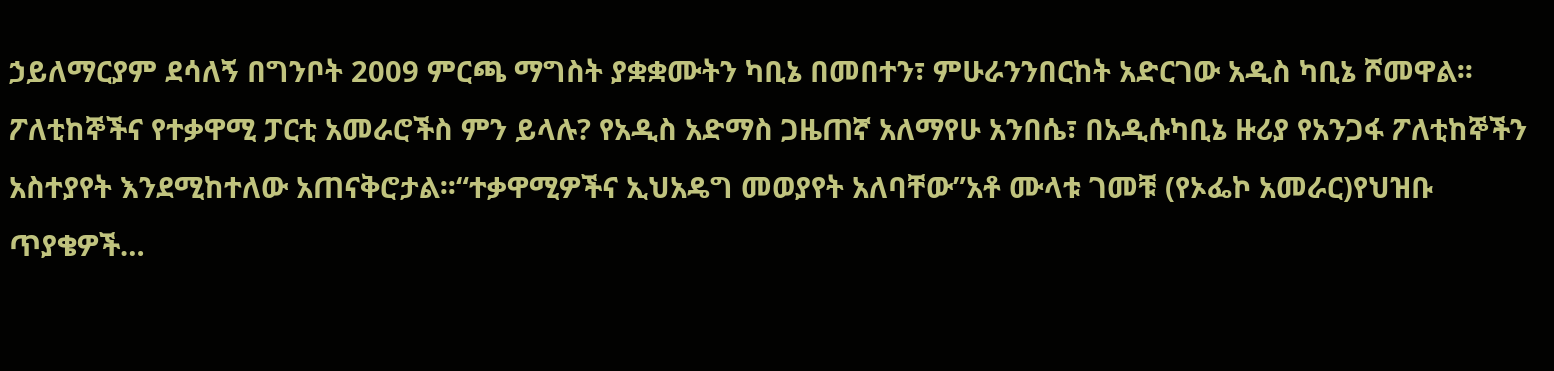ኃይለማርያም ደሳለኝ በግንቦት 2009 ምርጫ ማግስት ያቋቋሙትን ካቢኔ በመበተን፣ ምሁራንንበርከት አድርገው አዲስ ካቢኔ ሾመዋል፡፡ፖለቲከኞችና የተቃዋሚ ፓርቲ አመራሮችስ ምን ይላሉ? የአዲስ አድማስ ጋዜጠኛ አለማየሁ አንበሴ፣ በአዲሱካቢኔ ዙሪያ የአንጋፋ ፖለቲከኞችን አስተያየት እንደሚከተለው አጠናቅሮታል፡፡“ተቃዋሚዎችና ኢህአዴግ መወያየት አለባቸው”አቶ ሙላቱ ገመቹ (የኦፌኮ አመራር)የህዝቡ ጥያቄዎች…